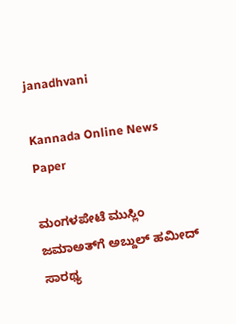janadhvani

Kannada Online News Paper

ಮಂಗಳಪೇಟೆ ಮುಸ್ಲಿಂ ಜಮಾಅತ್‌ಗೆ ಅಬ್ದುಲ್ ಹಮೀದ್ ಸಾರಥ್ಯ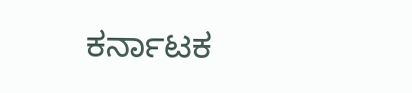ಕರ್ನಾಟಕ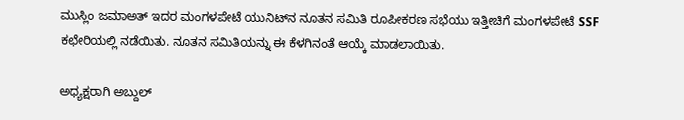ಮುಸ್ಲಿಂ ಜಮಾಅತ್ ಇದರ ಮಂಗಳಪೇಟೆ ಯುನಿಟ್‌‌ನ ನೂತನ ಸಮಿತಿ ರೂಪೀಕರಣ ಸಭೆಯು ಇತ್ತೀಚಿಗೆ ಮಂಗಳಪೇಟೆ SSF ಕಛೇರಿಯಲ್ಲಿ ನಡೆಯಿತು. ನೂತನ ಸಮಿತಿಯನ್ನು ಈ ಕೆಳಗಿನಂತೆ ಆಯ್ಕೆ ಮಾಡಲಾಯಿತು.

ಅಧ್ಯಕ್ಷರಾಗಿ ಅಬ್ದುಲ್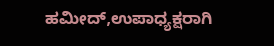ಹಮೀದ್,ಉಪಾಧ್ಯಕ್ಷರಾಗಿ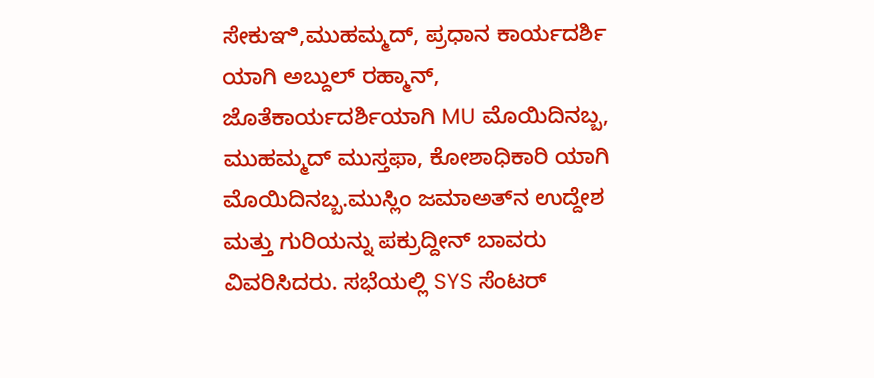ಸೇಕುಞಿ,ಮುಹಮ್ಮದ್, ಪ್ರಧಾನ ಕಾರ್ಯದರ್ಶಿ ಯಾಗಿ ಅಬ್ದುಲ್ ರಹ್ಮಾನ್, ಜೊತೆಕಾರ್ಯದರ್ಶಿಯಾಗಿ MU ಮೊಯಿದಿನಬ್ಬ, ಮುಹಮ್ಮದ್ ಮುಸ್ತಫಾ, ಕೋಶಾಧಿಕಾರಿ ಯಾಗಿ ಮೊಯಿದಿನಬ್ಬ.ಮುಸ್ಲಿಂ ಜಮಾಅತ್‌ನ ಉದ್ದೇಶ ಮತ್ತು ಗುರಿಯನ್ನು ಪಕ್ರುದ್ದೀನ್ ಬಾವರು ವಿವರಿಸಿದರು. ಸಭೆಯಲ್ಲಿ SYS ಸೆಂಟರ್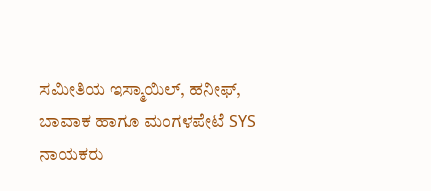ಸಮೀತಿಯ ಇಸ್ಮಾಯಿಲ್, ಹನೀಫ್, ಬಾವಾಕ ಹಾಗೂ ಮಂಗಳಪೇಟೆ SYS ನಾಯಕರು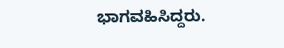ಭಾಗವಹಿಸಿದ್ದರು.